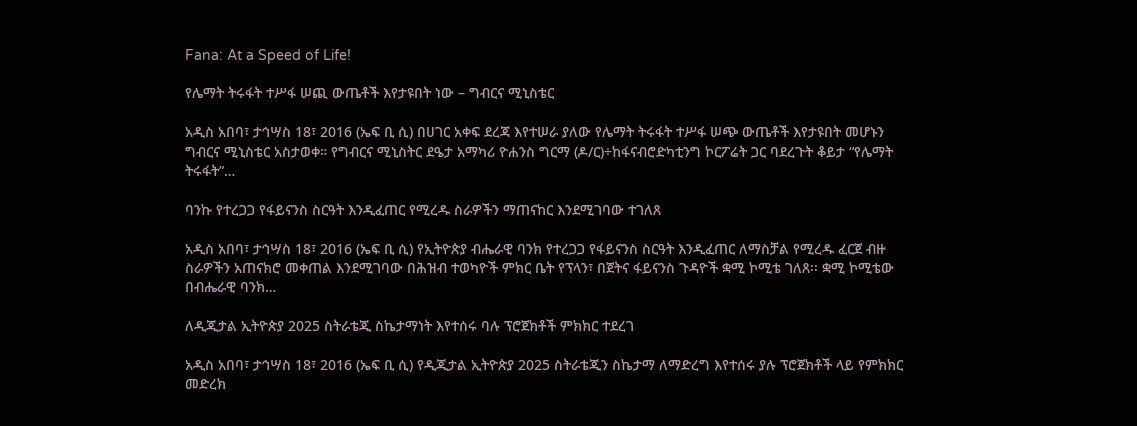Fana: At a Speed of Life!

የሌማት ትሩፋት ተሥፋ ሠጪ ውጤቶች እየታዩበት ነው – ግብርና ሚኒስቴር

አዲስ አበባ፣ ታኅሣስ 18፣ 2016 (ኤፍ ቢ ሲ) በሀገር አቀፍ ደረጃ እየተሠራ ያለው የሌማት ትሩፋት ተሥፋ ሠጭ ውጤቶች እየታዩበት መሆኑን ግብርና ሚኒስቴር አስታወቀ። የግብርና ሚኒስትር ደዔታ አማካሪ ዮሐንስ ግርማ (ዶ/ር)÷ከፋናብሮድካቲንግ ኮርፖሬት ጋር ባደረጉት ቆይታ “የሌማት ትሩፋት”…

ባንኩ የተረጋጋ የፋይናንስ ስርዓት እንዲፈጠር የሚረዱ ስራዎችን ማጠናከር እንደሚገባው ተገለጸ

አዲስ አበባ፣ ታኅሣስ 18፣ 2016 (ኤፍ ቢ ሲ) የኢትዮጵያ ብሔራዊ ባንክ የተረጋጋ የፋይናንስ ስርዓት እንዲፈጠር ለማስቻል የሚረዱ ፈርጀ ብዙ ስራዎችን አጠናክሮ መቀጠል እንደሚገባው በሕዝብ ተወካዮች ምክር ቤት የፕላን፣ በጀትና ፋይናንስ ጉዳዮች ቋሚ ኮሚቴ ገለጸ፡፡ ቋሚ ኮሚቴው በብሔራዊ ባንክ…

ለዲጂታል ኢትዮጵያ 2025 ስትራቴጂ ስኬታማነት እየተሰሩ ባሉ ፕሮጀክቶች ምክክር ተደረገ

አዲስ አበባ፣ ታኅሣስ 18፣ 2016 (ኤፍ ቢ ሲ) የዲጂታል ኢትዮጵያ 2025 ስትራቴጂን ስኬታማ ለማድረግ እየተሰሩ ያሉ ፕሮጀክቶች ላይ የምክክር መድረክ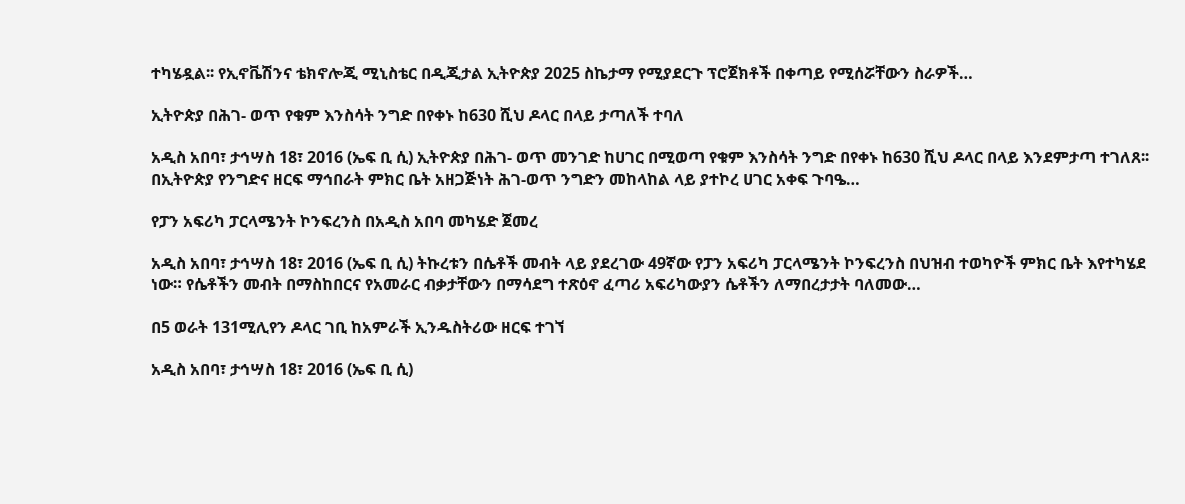ተካሄዷል፡፡ የኢኖቬሽንና ቴክኖሎጂ ሚኒስቴር በዲጂታል ኢትዮጵያ 2025 ስኬታማ የሚያደርጉ ፕሮጀክቶች በቀጣይ የሚሰሯቸውን ስራዎች…

ኢትዮጵያ በሕገ- ወጥ የቁም እንስሳት ንግድ በየቀኑ ከ630 ሺህ ዶላር በላይ ታጣለች ተባለ

አዲስ አበባ፣ ታኅሣስ 18፣ 2016 (ኤፍ ቢ ሲ) ኢትዮጵያ በሕገ- ወጥ መንገድ ከሀገር በሚወጣ የቁም እንስሳት ንግድ በየቀኑ ከ630 ሺህ ዶላር በላይ እንደምታጣ ተገለጸ፡፡ በኢትዮጵያ የንግድና ዘርፍ ማኅበራት ምክር ቤት አዘጋጅነት ሕገ-ወጥ ንግድን መከላከል ላይ ያተኮረ ሀገር አቀፍ ጉባዔ…

የፓን አፍሪካ ፓርላሜንት ኮንፍረንስ በአዲስ አበባ መካሄድ ጀመረ

አዲስ አበባ፣ ታኅሣስ 18፣ 2016 (ኤፍ ቢ ሲ) ትኩረቱን በሴቶች መብት ላይ ያደረገው 49ኛው የፓን አፍሪካ ፓርላሜንት ኮንፍረንስ በህዝብ ተወካዮች ምክር ቤት እየተካሄደ ነው። የሴቶችን መብት በማስከበርና የአመራር ብቃታቸውን በማሳደግ ተጽዕኖ ፈጣሪ አፍሪካውያን ሴቶችን ለማበረታታት ባለመው…

በ5 ወራት 131ሚሊየን ዶላር ገቢ ከአምራች ኢንዱስትሪው ዘርፍ ተገኘ

አዲስ አበባ፣ ታኅሣስ 18፣ 2016 (ኤፍ ቢ ሲ)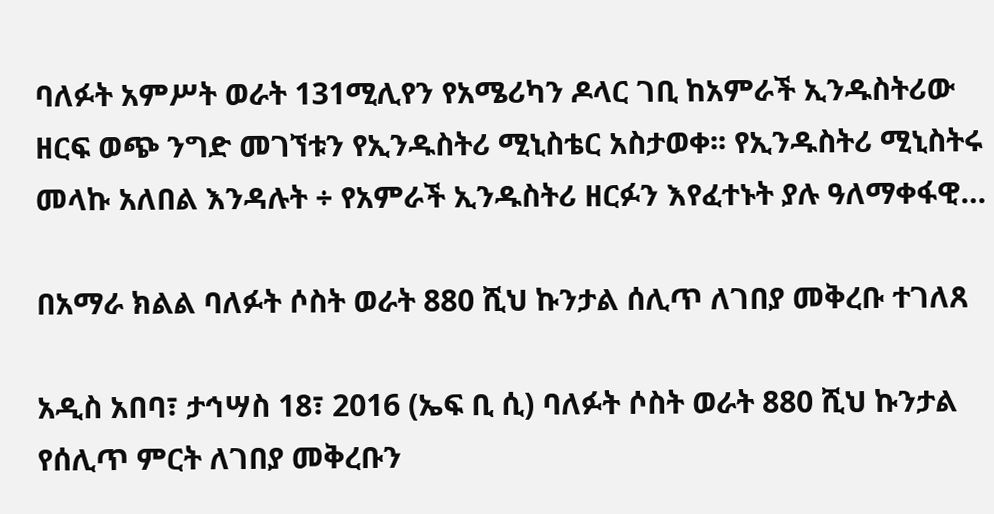ባለፉት አምሥት ወራት 131ሚሊየን የአሜሪካን ዶላር ገቢ ከአምራች ኢንዱስትሪው ዘርፍ ወጭ ንግድ መገኘቱን የኢንዱስትሪ ሚኒስቴር አስታወቀ፡፡ የኢንዱስትሪ ሚኒስትሩ መላኩ አለበል እንዳሉት ÷ የአምራች ኢንዱስትሪ ዘርፉን እየፈተኑት ያሉ ዓለማቀፋዊ…

በአማራ ክልል ባለፉት ሶስት ወራት 880 ሺህ ኩንታል ሰሊጥ ለገበያ መቅረቡ ተገለጸ

አዲስ አበባ፣ ታኅሣስ 18፣ 2016 (ኤፍ ቢ ሲ) ባለፉት ሶስት ወራት 880 ሺህ ኩንታል የሰሊጥ ምርት ለገበያ መቅረቡን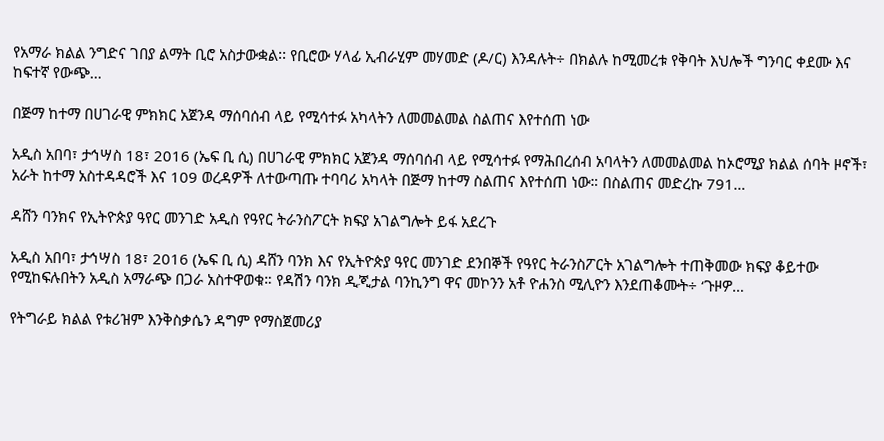የአማራ ክልል ንግድና ገበያ ልማት ቢሮ አስታውቋል፡፡ የቢሮው ሃላፊ ኢብራሂም መሃመድ (ዶ/ር) እንዳሉት÷ በክልሉ ከሚመረቱ የቅባት እህሎች ግንባር ቀደሙ እና ከፍተኛ የውጭ…

በጅማ ከተማ በሀገራዊ ምክክር አጀንዳ ማሰባሰብ ላይ የሚሳተፉ አካላትን ለመመልመል ስልጠና እየተሰጠ ነው

አዲስ አበባ፣ ታኅሣስ 18፣ 2016 (ኤፍ ቢ ሲ) በሀገራዊ ምክክር አጀንዳ ማሰባሰብ ላይ የሚሳተፉ የማሕበረሰብ አባላትን ለመመልመል ከኦሮሚያ ክልል ሰባት ዞኖች፣ አራት ከተማ አስተዳዳሮች እና 109 ወረዳዎች ለተውጣጡ ተባባሪ አካላት በጅማ ከተማ ስልጠና እየተሰጠ ነው። በስልጠና መድረኩ 791…

ዳሸን ባንክና የኢትዮጵያ ዓየር መንገድ አዲስ የዓየር ትራንስፖርት ክፍያ አገልግሎት ይፋ አደረጉ

አዲስ አበባ፣ ታኅሣስ 18፣ 2016 (ኤፍ ቢ ሲ) ዳሸን ባንክ እና የኢትዮጵያ ዓየር መንገድ ደንበኞች የዓየር ትራንስፖርት አገልግሎት ተጠቅመው ክፍያ ቆይተው የሚከፍሉበትን አዲስ አማራጭ በጋራ አስተዋወቁ። የዳሽን ባንክ ዲጂታል ባንኪንግ ዋና መኮንን አቶ ዮሐንስ ሚሊዮን እንደጠቆሙት÷ ‘ጉዞዎ…

የትግራይ ክልል የቱሪዝም እንቅስቃሴን ዳግም የማስጀመሪያ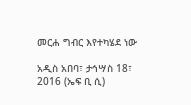መርሐ ግብር እየተካሄደ ነው

አዲስ አበባ፣ ታኅሣስ 18፣ 2016 (ኤፍ ቢ ሲ)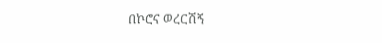በኮሮና ወረርሽኝ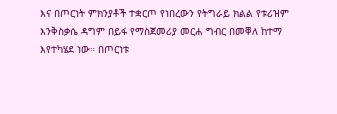እና በጦርነት ምክንያቶች ተቋርጦ የነበረውን የትግራይ ክልል የቱሪዝም እንቅስቃሴ ዳግም በይፋ የማስጀመሪያ መርሐ ግብር በመቐለ ከተማ እየተካሄደ ነው። በጦርነቱ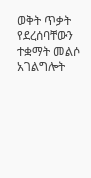ወቅት ጥቃት የደረሰባቸውን ተቋማት መልሶ አገልግሎት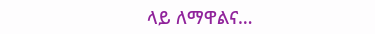ላይ ለማዋልና…